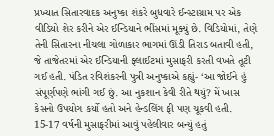પ્રખ્યાત સિતારવાદક અનુષ્કા શંકરે બુધવારે ઈન્સ્ટાગ્રામ પર એક વીડિયો શેર કરીને એર ઈન્ડિયાને ભીંસમાં મૂક્યું છે. વિડિયોમાં, તેણે તેની સિતારના નીચલા ગોળાકાર ભાગમાં ઊંડી તિરાડ બતાવી હતી, જે તાજેતરમાં એર ઈન્ડિયાની ફ્લાઈટમાં મુસાફરી કરતી વખતે તૂટી ગઈ હતી. પંડિત રવિશંકરની પુત્રી અનુષ્કાએ કહ્યું- ‘આ જોઈને હું સંપૂર્ણપણે ભાંગી ગઈ છું. આ નુકશાન કેવી રીતે થયું? મેં ખાસ કેસનો ઉપયોગ કર્યો હતો અને હેન્ડલિંગ ફી પણ ચૂકવી હતી. 15-17 વર્ષની મુસાફરીમાં આવું પહેલીવાર બન્યું હતું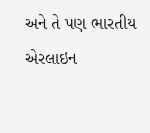અને તે પણ ભારતીય એરલાઇન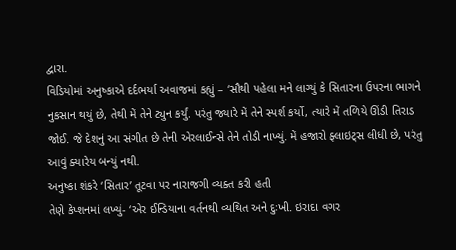દ્વારા.
વિડિયોમાં અનુષ્કાએ દર્દભર્યા અવાજમાં કહ્યું – ‘સૌથી પહેલા મને લાગ્યું કે સિતારના ઉપરના ભાગને નુકસાન થયું છે, તેથી મેં તેને ટ્યુન કર્યું. પરંતુ જ્યારે મેં તેને સ્પર્શ કર્યો, ત્યારે મેં તળિયે ઊંડી તિરાડ જોઈ. જે દેશનું આ સંગીત છે તેની એરલાઈન્સે તેને તોડી નાખ્યું. મેં હજારો ફ્લાઇટ્સ લીધી છે, પરંતુ આવું ક્યારેય બન્યું નથી.
અનુષ્કા શંકરે ‘સિતાર’ તૂટવા પર નારાજગી વ્યક્ત કરી હતી
તેણે કેપ્શનમાં લખ્યું- ‘એર ઈન્ડિયાના વર્તનથી વ્યથિત અને દુઃખી. ઇરાદા વગર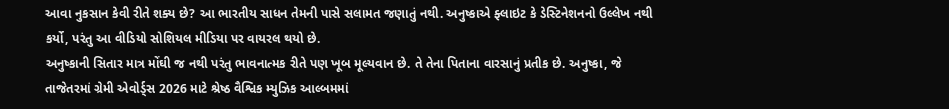આવા નુકસાન કેવી રીતે શક્ય છે? આ ભારતીય સાધન તેમની પાસે સલામત જણાતું નથી. અનુષ્કાએ ફ્લાઇટ કે ડેસ્ટિનેશનનો ઉલ્લેખ નથી કર્યો, પરંતુ આ વીડિયો સોશિયલ મીડિયા પર વાયરલ થયો છે.
અનુષ્કાની સિતાર માત્ર મોંઘી જ નથી પરંતુ ભાવનાત્મક રીતે પણ ખૂબ મૂલ્યવાન છે. તે તેના પિતાના વારસાનું પ્રતીક છે. અનુષ્કા, જે તાજેતરમાં ગ્રેમી એવોર્ડ્સ 2026 માટે શ્રેષ્ઠ વૈશ્વિક મ્યુઝિક આલ્બમમાં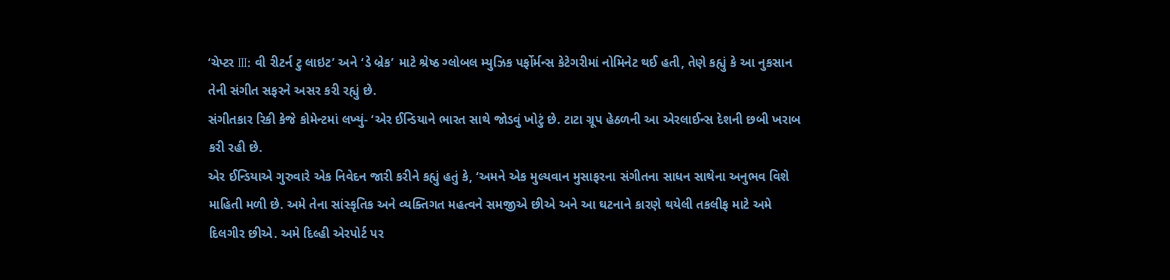‘ચેપ્ટર III: વી રીટર્ન ટુ લાઇટ’ અને ‘ડે બ્રેક’ માટે શ્રેષ્ઠ ગ્લોબલ મ્યુઝિક પર્ફોર્મન્સ કેટેગરીમાં નોમિનેટ થઈ હતી, તેણે કહ્યું કે આ નુકસાન તેની સંગીત સફરને અસર કરી રહ્યું છે.
સંગીતકાર રિકી કેજે કોમેન્ટમાં લખ્યું- ‘એર ઈન્ડિયાને ભારત સાથે જોડવું ખોટું છે. ટાટા ગ્રૂપ હેઠળની આ એરલાઈન્સ દેશની છબી ખરાબ કરી રહી છે.
એર ઈન્ડિયાએ ગુરુવારે એક નિવેદન જારી કરીને કહ્યું હતું કે, ‘અમને એક મુલ્યવાન મુસાફરના સંગીતના સાધન સાથેના અનુભવ વિશે માહિતી મળી છે. અમે તેના સાંસ્કૃતિક અને વ્યક્તિગત મહત્વને સમજીએ છીએ અને આ ઘટનાને કારણે થયેલી તકલીફ માટે અમે દિલગીર છીએ. અમે દિલ્હી એરપોર્ટ પર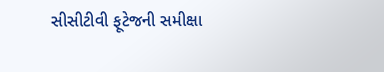સીસીટીવી ફૂટેજની સમીક્ષા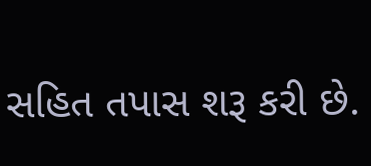સહિત તપાસ શરૂ કરી છે.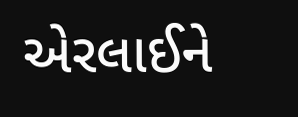એરલાઈને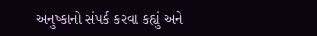અનુષ્કાનો સંપર્ક કરવા કહ્યું અને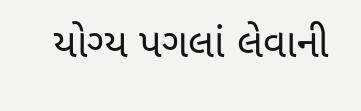યોગ્ય પગલાં લેવાની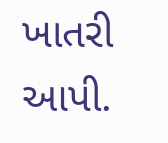ખાતરી આપી.